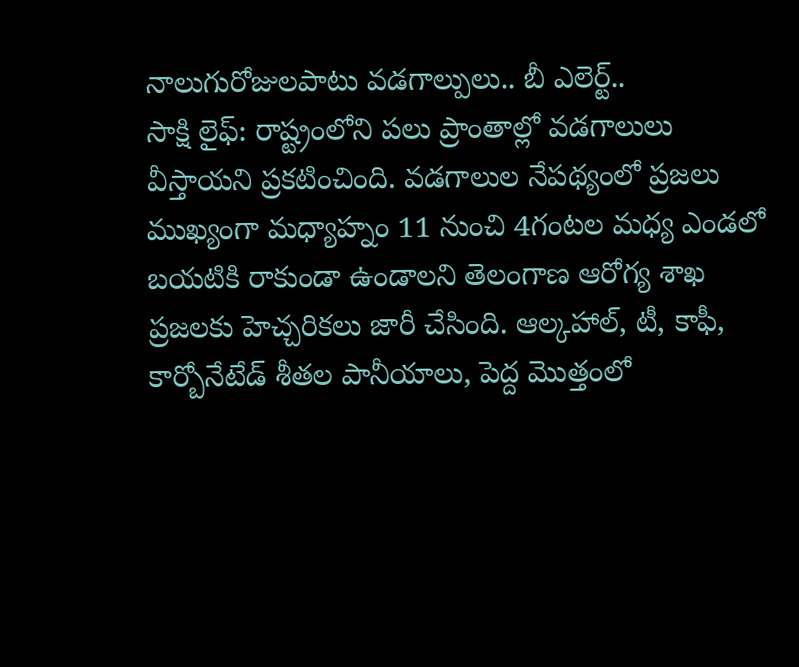నాలుగురోజులపాటు వడగాల్పులు.. బీ ఎలెర్ట్..
సాక్షి లైఫ్: రాష్ట్రంలోని పలు ప్రాంతాల్లో వడగాలులు వీస్తాయని ప్రకటించింది. వడగాలుల నేపథ్యంలో ప్రజలు ముఖ్యంగా మధ్యాహ్నం 11 నుంచి 4గంటల మధ్య ఎండలో బయటికి రాకుండా ఉండాలని తెలంగాణ ఆరోగ్య శాఖ ప్రజలకు హెచ్చరికలు జారీ చేసింది. ఆల్కహాల్, టీ, కాఫీ, కార్బోనేటేడ్ శీతల పానీయాలు, పెద్ద మొత్తంలో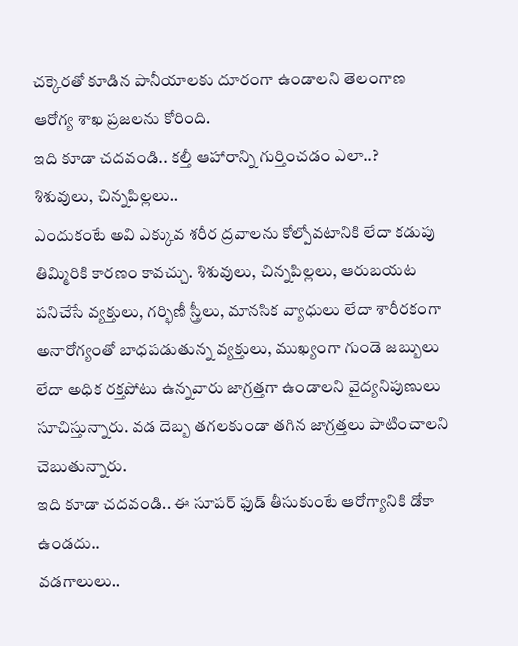చక్కెరతో కూడిన పానీయాలకు దూరంగా ఉండాలని తెలంగాణ ఆరోగ్య శాఖ ప్రజలను కోరింది.
ఇది కూడా చదవండి.. కల్తీ ఆహారాన్ని గుర్తించడం ఎలా..?
శిశువులు, చిన్నపిల్లలు..
ఎందుకంటే అవి ఎక్కువ శరీర ద్రవాలను కోల్పోవటానికి లేదా కడుపు తిమ్మిరికి కారణం కావచ్చు. శిశువులు, చిన్నపిల్లలు, ఆరుబయట పనిచేసే వ్యక్తులు, గర్భిణీ స్త్రీలు, మానసిక వ్యాధులు లేదా శారీరకంగా అనారోగ్యంతో బాధపడుతున్న వ్యక్తులు, ముఖ్యంగా గుండె జబ్బులు లేదా అధిక రక్తపోటు ఉన్నవారు జాగ్రత్తగా ఉండాలని వైద్యనిపుణులు సూచిస్తున్నారు. వడ దెబ్బ తగలకుండా తగిన జాగ్రత్తలు పాటించాలని చెబుతున్నారు.
ఇది కూడా చదవండి.. ఈ సూపర్ ఫుడ్ తీసుకుంటే ఆరోగ్యానికి డోకా ఉండదు..
వడగాలులు..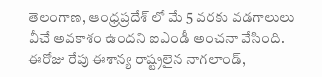తెలంగాణ, ఆంధ్రప్రదేశ్ లో మే 5 వరకు వడగాలులు వీచే అవకాశం ఉందని ఐఎండీ అంచనా వేసింది. ఈరోజు రేపు ఈశాన్య రాష్ట్రలైన నాగలాండ్,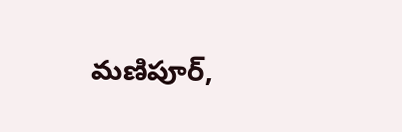మణిపూర్,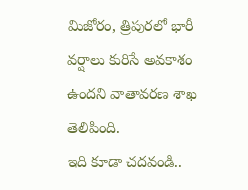మిజోరం, త్రిపురలో భారీ వర్షాలు కురిసే అవకాశం ఉందని వాతావరణ శాఖ తెలిపింది.
ఇది కూడా చదవండి..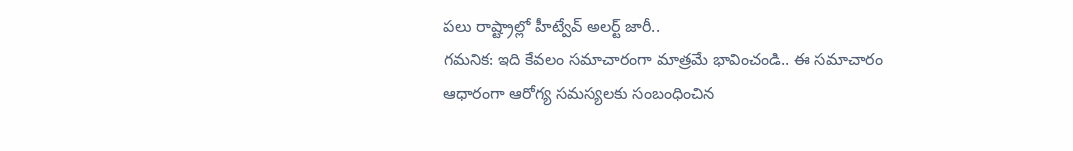పలు రాష్ట్రాల్లో హీట్వేవ్ అలర్ట్ జారీ..
గమనిక: ఇది కేవలం సమాచారంగా మాత్రమే భావించండి.. ఈ సమాచారం ఆధారంగా ఆరోగ్య సమస్యలకు సంబంధించిన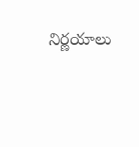నిర్ణయాలు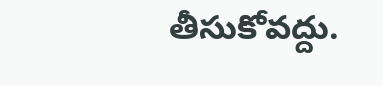తీసుకోవద్దు.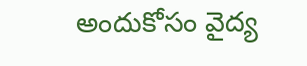అందుకోసం వైద్య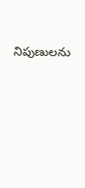నిపుణులను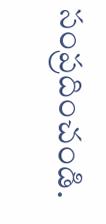సంప్రదించండి.